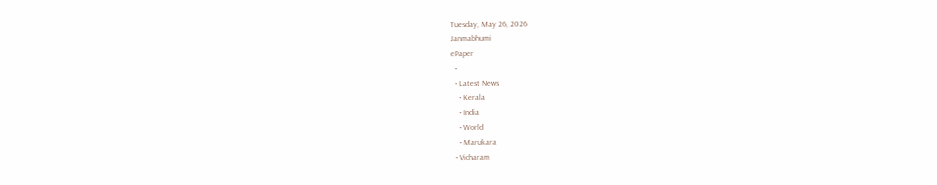Tuesday, May 26, 2026
Janmabhumi
ePaper
  •
  • Latest News
    • Kerala
    • India
    • World
    • Marukara
  • Vicharam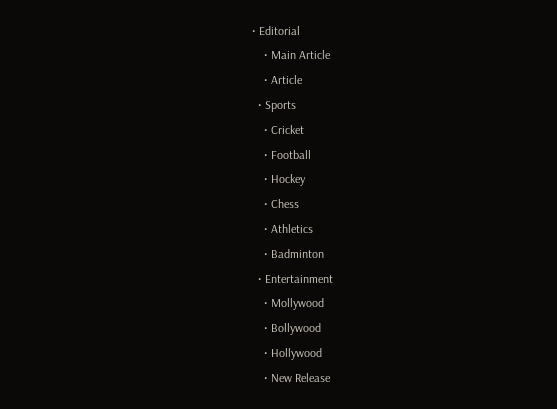• Editorial
    • Main Article
    • Article
  • Sports
    • Cricket
    • Football
    • Hockey
    • Chess
    • Athletics
    • Badminton
  • Entertainment
    • Mollywood
    • Bollywood
    • Hollywood
    • New Release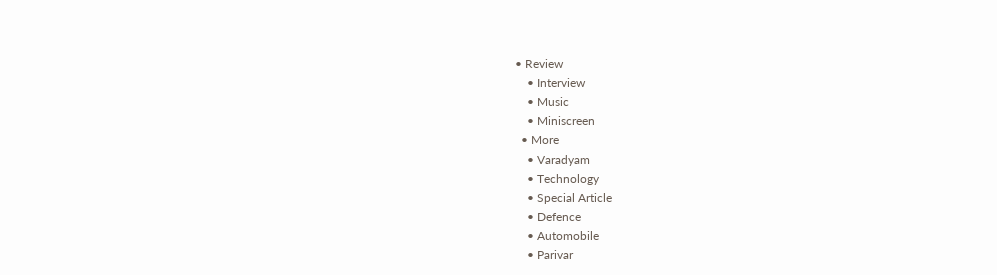• Review
    • Interview
    • Music
    • Miniscreen
  • More
    • Varadyam
    • Technology
    • Special Article
    • Defence
    • Automobile
    • Parivar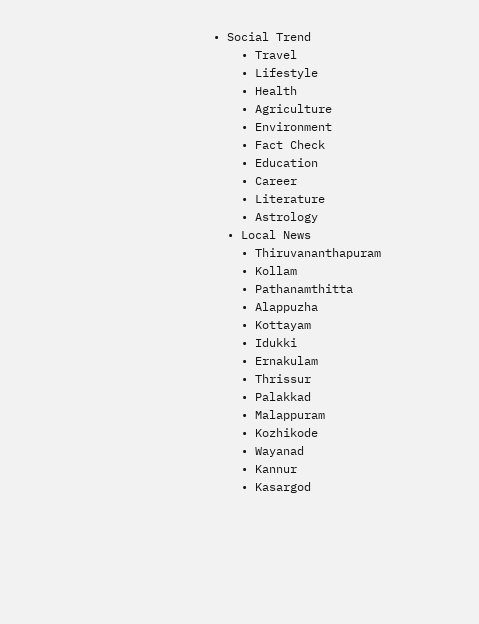• Social Trend
    • Travel
    • Lifestyle
    • Health
    • Agriculture
    • Environment
    • Fact Check
    • Education
    • Career
    • Literature
    • Astrology
  • Local News
    • Thiruvananthapuram
    • Kollam
    • Pathanamthitta
    • Alappuzha
    • Kottayam
    • Idukki
    • Ernakulam
    • Thrissur
    • Palakkad
    • Malappuram
    • Kozhikode
    • Wayanad
    • Kannur
    • Kasargod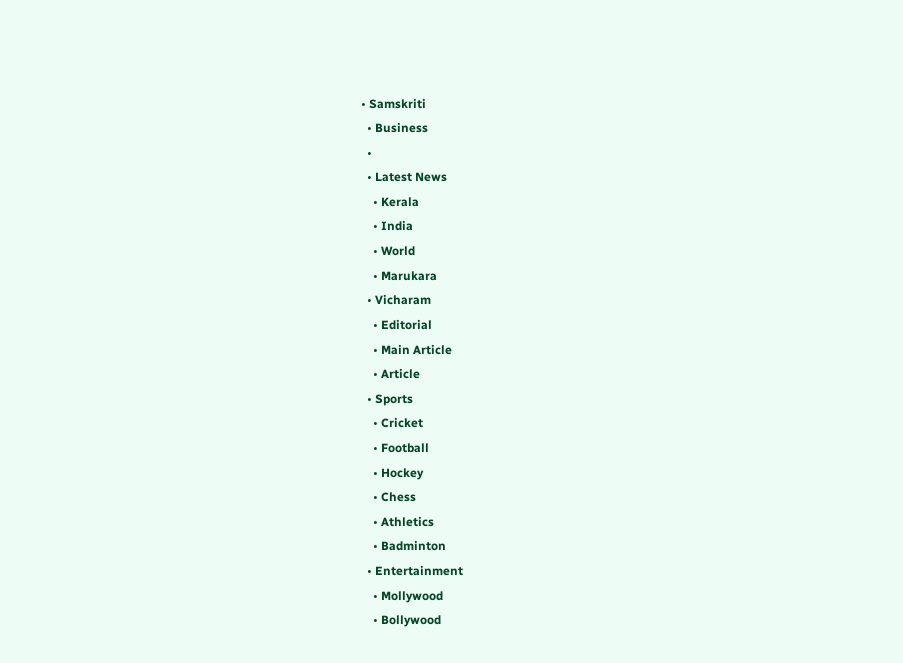• Samskriti
  • Business
  •
  • Latest News
    • Kerala
    • India
    • World
    • Marukara
  • Vicharam
    • Editorial
    • Main Article
    • Article
  • Sports
    • Cricket
    • Football
    • Hockey
    • Chess
    • Athletics
    • Badminton
  • Entertainment
    • Mollywood
    • Bollywood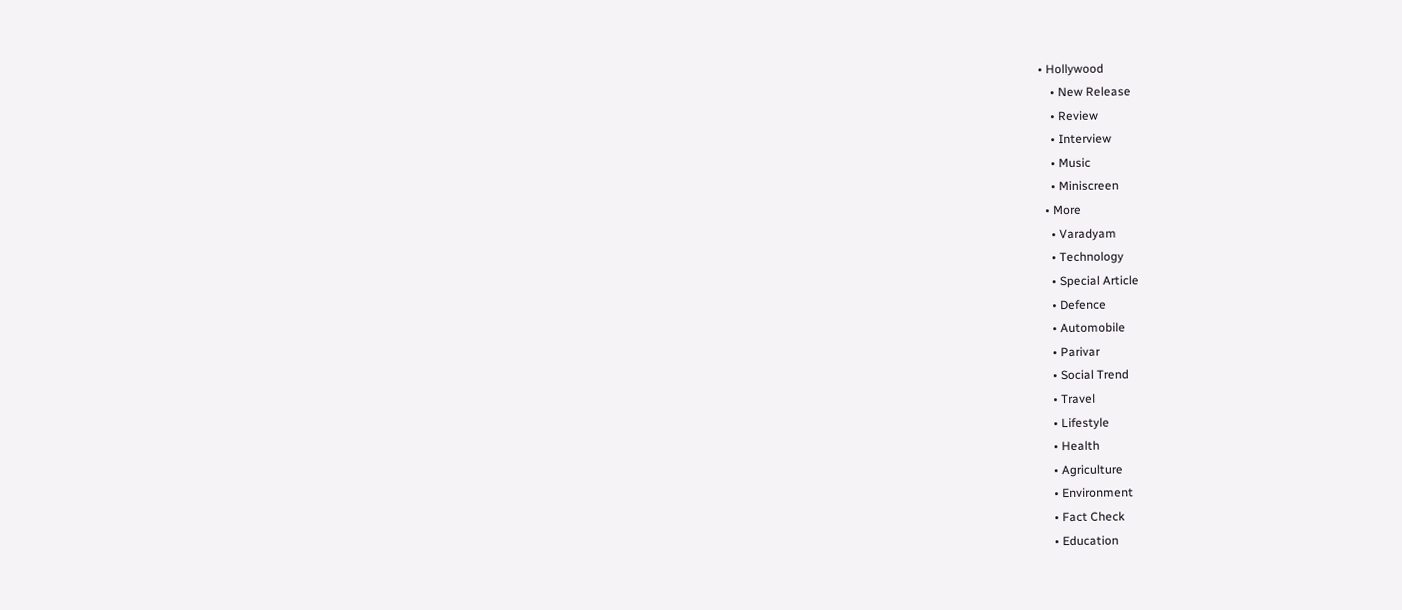• Hollywood
    • New Release
    • Review
    • Interview
    • Music
    • Miniscreen
  • More
    • Varadyam
    • Technology
    • Special Article
    • Defence
    • Automobile
    • Parivar
    • Social Trend
    • Travel
    • Lifestyle
    • Health
    • Agriculture
    • Environment
    • Fact Check
    • Education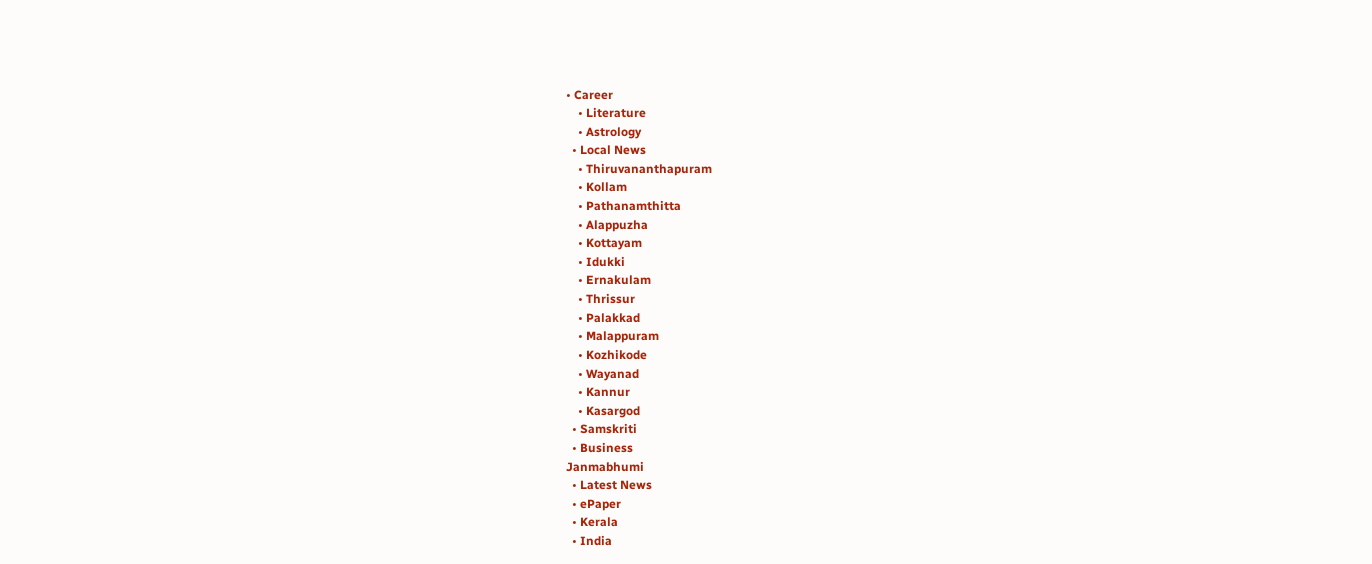• Career
    • Literature
    • Astrology
  • Local News
    • Thiruvananthapuram
    • Kollam
    • Pathanamthitta
    • Alappuzha
    • Kottayam
    • Idukki
    • Ernakulam
    • Thrissur
    • Palakkad
    • Malappuram
    • Kozhikode
    • Wayanad
    • Kannur
    • Kasargod
  • Samskriti
  • Business
Janmabhumi
  • Latest News
  • ePaper
  • Kerala
  • India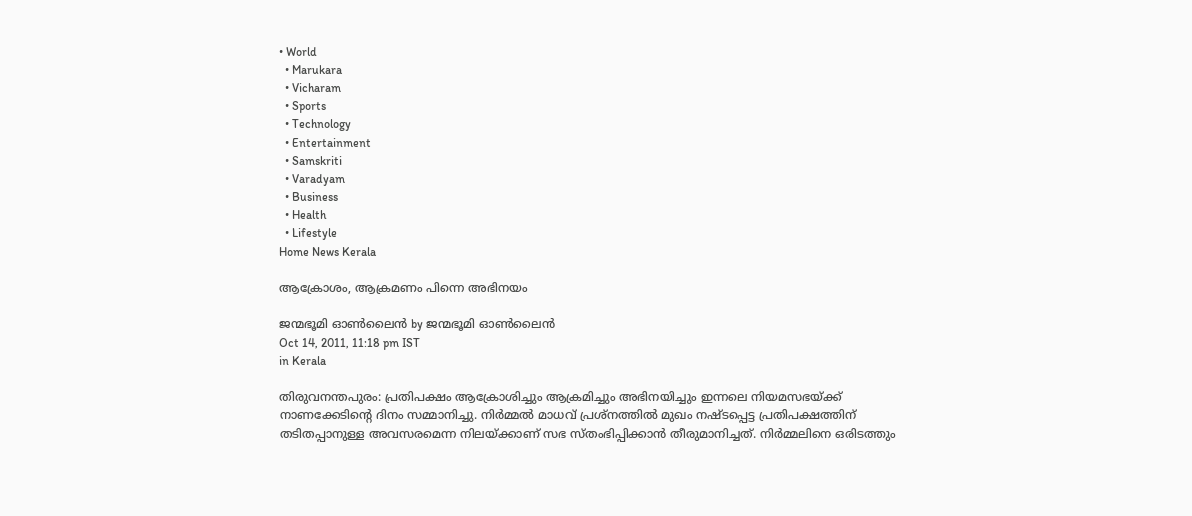• World
  • Marukara
  • Vicharam
  • Sports
  • Technology
  • Entertainment
  • Samskriti
  • Varadyam
  • Business
  • Health
  • Lifestyle
Home News Kerala

ആക്രോശം, ആക്രമണം പിന്നെ അഭിനയം

ജന്മഭൂമി ഓണ്‍ലൈന്‍ by ജന്മഭൂമി ഓണ്‍ലൈന്‍
Oct 14, 2011, 11:18 pm IST
in Kerala

തിരുവനന്തപുരം: പ്രതിപക്ഷം ആക്രോശിച്ചും ആക്രമിച്ചും അഭിനയിച്ചും ഇന്നലെ നിയമസഭയ്‌ക്ക്‌ നാണക്കേടിന്റെ ദിനം സമ്മാനിച്ചു. നിര്‍മ്മല്‍ മാധവ്‌ പ്രശ്നത്തില്‍ മുഖം നഷ്ടപ്പെട്ട പ്രതിപക്ഷത്തിന്‌ തടിതപ്പാനുള്ള അവസരമെന്ന നിലയ്‌ക്കാണ്‌ സഭ സ്തംഭിപ്പിക്കാന്‍ തീരുമാനിച്ചത്‌. നിര്‍മ്മലിനെ ഒരിടത്തും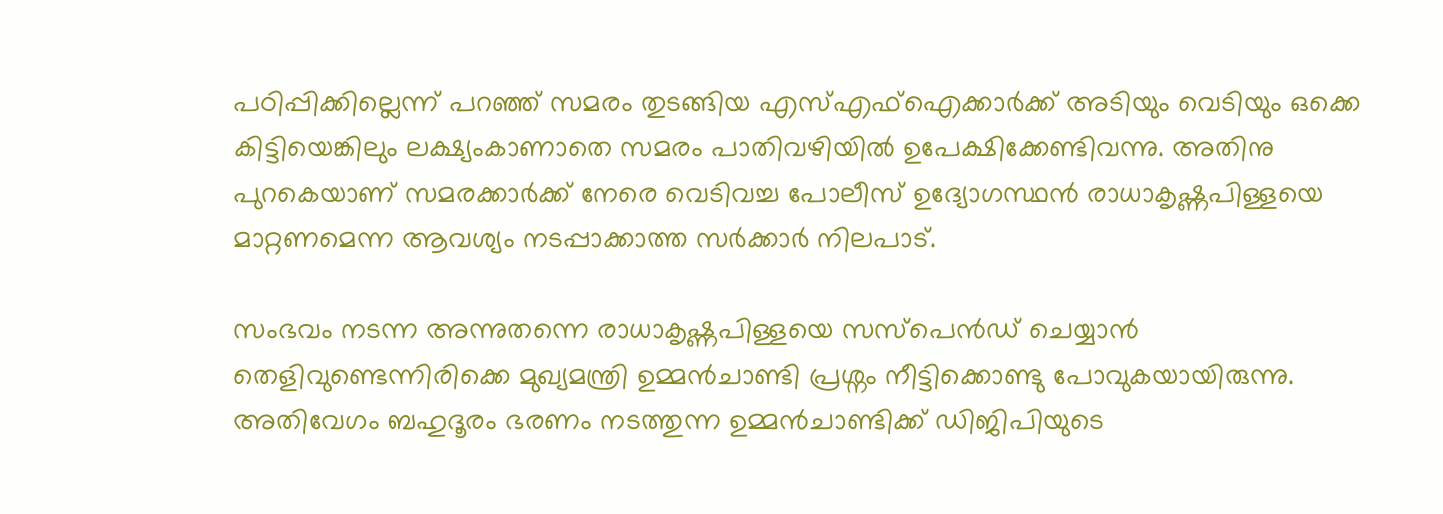പഠിപ്പിക്കില്ലെന്ന്‌ പറഞ്ഞ്‌ സമരം തുടങ്ങിയ എസ്‌എഫ്‌ഐക്കാര്‍ക്ക്‌ അടിയും വെടിയും ഒക്കെ കിട്ടിയെങ്കിലും ലക്ഷ്യംകാണാതെ സമരം പാതിവഴിയില്‍ ഉപേക്ഷിക്കേണ്ടിവന്നു. അതിനു പുറകെയാണ്‌ സമരക്കാര്‍ക്ക്‌ നേരെ വെടിവച്ച പോലീസ്‌ ഉദ്യോഗസ്ഥന്‍ രാധാകൃഷ്ണപിള്ളയെ മാറ്റണമെന്ന ആവശ്യം നടപ്പാക്കാത്ത സര്‍ക്കാര്‍ നിലപാട്‌.

സംഭവം നടന്ന അന്നുതന്നെ രാധാകൃഷ്ണപിള്ളയെ സസ്പെന്‍ഡ്‌ ചെയ്യാന്‍ തെളിവുണ്ടെന്നിരിക്കെ മുഖ്യമന്ത്രി ഉമ്മന്‍ചാണ്ടി പ്രശ്നം നീട്ടിക്കൊണ്ടു പോവുകയായിരുന്നു. അതിവേഗം ബഹുദൂരം ഭരണം നടത്തുന്ന ഉമ്മന്‍ചാണ്ടിക്ക്‌ ഡിജിപിയുടെ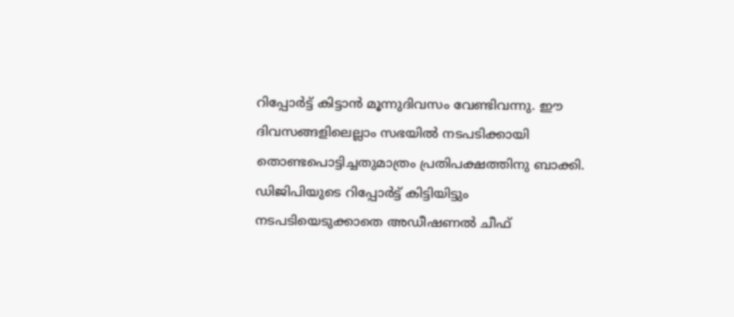റിപ്പോര്‍ട്ട്‌ കിട്ടാന്‍ മൂന്നുദിവസം വേണ്ടിവന്നു. ഈ ദിവസങ്ങളിലെല്ലാം സഭയില്‍ നടപടിക്കായി തൊണ്ടപൊട്ടിച്ചതുമാത്രം പ്രതിപക്ഷത്തിനു ബാക്കി. ഡിജിപിയുടെ റിപ്പോര്‍ട്ട്‌ കിട്ടിയിട്ടും നടപടിയെടുക്കാതെ അഡീഷണല്‍ ചീഫ്‌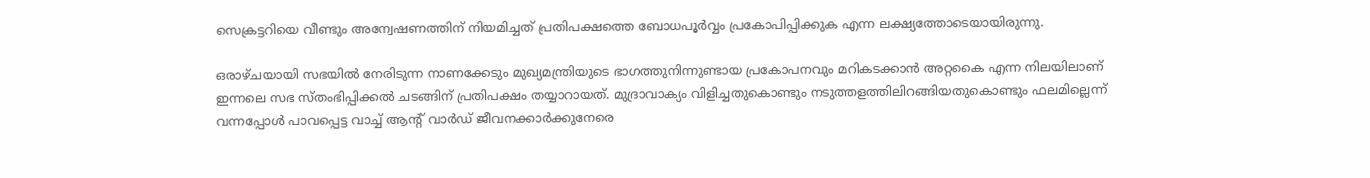സെക്രട്ടറിയെ വീണ്ടും അന്വേഷണത്തിന്‌ നിയമിച്ചത്‌ പ്രതിപക്ഷത്തെ ബോധപൂര്‍വ്വം പ്രകോപിപ്പിക്കുക എന്ന ലക്ഷ്യത്തോടെയായിരുന്നു.

ഒരാഴ്ചയായി സഭയില്‍ നേരിടുന്ന നാണക്കേടും മുഖ്യമന്ത്രിയുടെ ഭാഗത്തുനിന്നുണ്ടായ പ്രകോപനവും മറികടക്കാന്‍ അറ്റകൈ എന്ന നിലയിലാണ്‌ ഇന്നലെ സഭ സ്തംഭിപ്പിക്കല്‍ ചടങ്ങിന്‌ പ്രതിപക്ഷം തയ്യാറായത്‌. മുദ്രാവാക്യം വിളിച്ചതുകൊണ്ടും നടുത്തളത്തിലിറങ്ങിയതുകൊണ്ടും ഫലമില്ലെന്ന്‌ വന്നപ്പോള്‍ പാവപ്പെട്ട വാച്ച്‌ ആന്റ്‌ വാര്‍ഡ്‌ ജീവനക്കാര്‍ക്കുനേരെ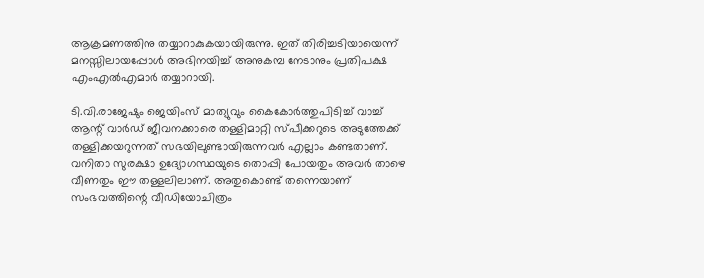ആക്രമണത്തിനു തയ്യാറാകുകയായിരുന്നു. ഇത്‌ തിരിച്ചടിയായെന്ന്‌ മനസ്സിലായപ്പോള്‍ അഭിനയിച്ച്‌ അനുകമ്പ നേടാനും പ്രതിപക്ഷ എംഎല്‍എമാര്‍ തയ്യാറായി.

ടി.വി.രാജേഷും ജെയിംസ്‌ മാത്യുവും കൈകോര്‍ത്തുപിടിച്ച്‌ വാച്ച്‌ ആന്റ്‌ വാര്‍ഡ്‌ ജീവനക്കാരെ തള്ളിമാറ്റി സ്പീക്കറുടെ അടുത്തേക്ക്‌ തള്ളിക്കയറുന്നത്‌ സഭയിലുണ്ടായിരുന്നവര്‍ എല്ലാം കണ്ടതാണ്‌. വനിതാ സുരക്ഷാ ഉദ്യോഗസ്ഥയുടെ തൊപ്പി പോയതും അവര്‍ താഴെ വീണതും ഈ തള്ളലിലാണ്‌. അതുകൊണ്ട്‌ തന്നെയാണ്‌ സംഭവത്തിന്റെ വീഡിയോചിത്രം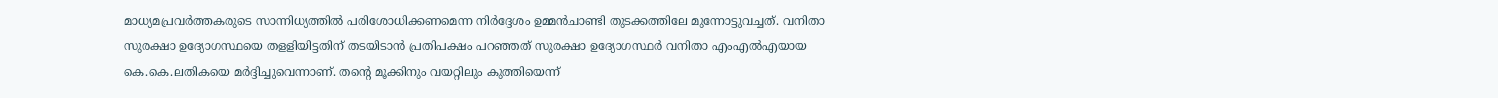മാധ്യമപ്രവര്‍ത്തകരുടെ സാന്നിധ്യത്തില്‍ പരിശോധിക്കണമെന്ന നിര്‍ദ്ദേശം ഉമ്മന്‍ചാണ്ടി തുടക്കത്തിലേ മുന്നോട്ടുവച്ചത്‌. വനിതാ സുരക്ഷാ ഉദ്യോഗസ്ഥയെ തളളിയിട്ടതിന്‌ തടയിടാന്‍ പ്രതിപക്ഷം പറഞ്ഞത്‌ സുരക്ഷാ ഉദ്യോഗസ്ഥര്‍ വനിതാ എംഎല്‍എയായ കെ.കെ.ലതികയെ മര്‍ദ്ദിച്ചുവെന്നാണ്‌. തന്റെ മൂക്കിനും വയറ്റിലും കുത്തിയെന്ന്‌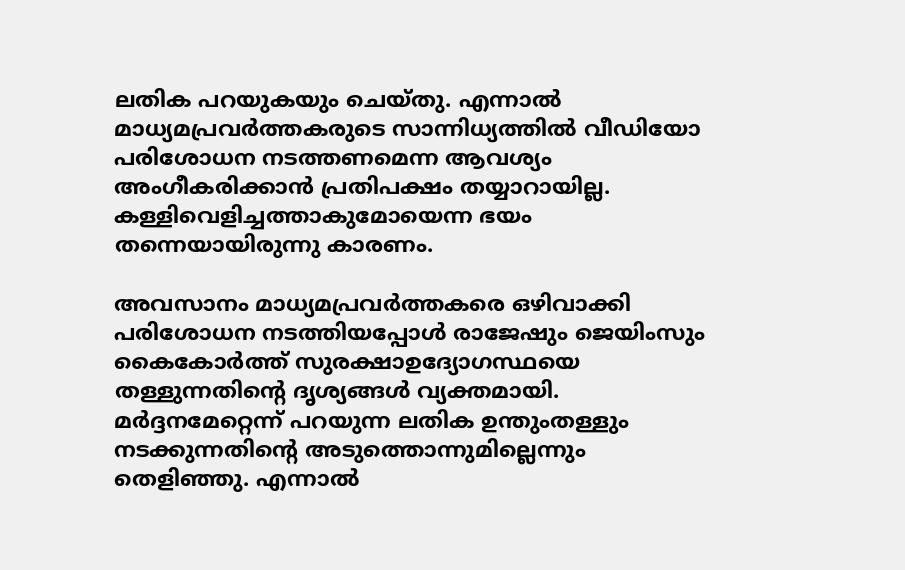ലതിക പറയുകയും ചെയ്തു. എന്നാല്‍ മാധ്യമപ്രവര്‍ത്തകരുടെ സാന്നിധ്യത്തില്‍ വീഡിയോ പരിശോധന നടത്തണമെന്ന ആവശ്യം അംഗീകരിക്കാന്‍ പ്രതിപക്ഷം തയ്യാറായില്ല. കള്ളിവെളിച്ചത്താകുമോയെന്ന ഭയം തന്നെയായിരുന്നു കാരണം.

അവസാനം മാധ്യമപ്രവര്‍ത്തകരെ ഒഴിവാക്കി പരിശോധന നടത്തിയപ്പോള്‍ രാജേഷും ജെയിംസും കൈകോര്‍ത്ത്‌ സുരക്ഷാഉദ്യോഗസ്ഥയെ തള്ളുന്നതിന്റെ ദൃശ്യങ്ങള്‍ വ്യക്തമായി. മര്‍ദ്ദനമേറ്റെന്ന്‌ പറയുന്ന ലതിക ഉന്തുംതള്ളും നടക്കുന്നതിന്റെ അടുത്തൊന്നുമില്ലെന്നും തെളിഞ്ഞു. എന്നാല്‍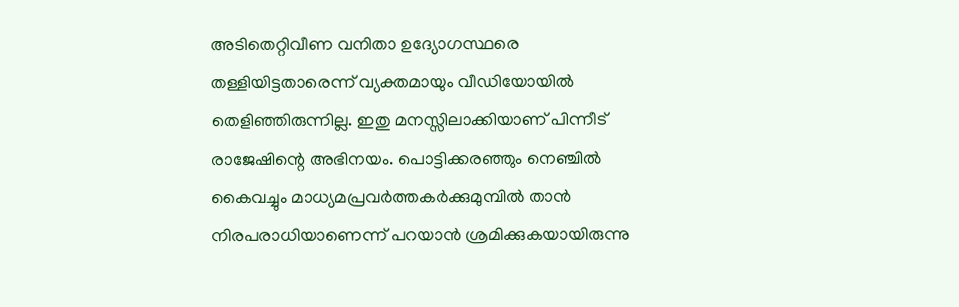അടിതെറ്റിവീണ വനിതാ ഉദ്യോഗസ്ഥരെ തള്ളിയിട്ടതാരെന്ന്‌ വ്യക്തമായും വീഡിയോയില്‍ തെളിഞ്ഞിരുന്നില്ല. ഇതു മനസ്സിലാക്കിയാണ്‌ പിന്നീട്‌ രാജേഷിന്റെ അഭിനയം. പൊട്ടിക്കരഞ്ഞും നെഞ്ചില്‍ കൈവച്ചും മാധ്യമപ്രവര്‍ത്തകര്‍ക്കുമുമ്പില്‍ താന്‍ നിരപരാധിയാണെന്ന്‌ പറയാന്‍ ശ്രമിക്കുകയായിരുന്നു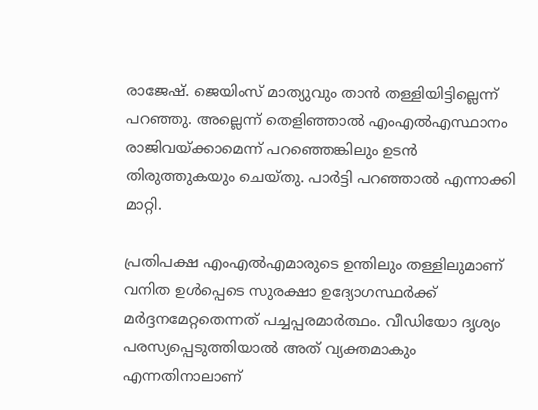രാജേഷ്‌. ജെയിംസ്‌ മാത്യുവും താന്‍ തള്ളിയിട്ടില്ലെന്ന്‌ പറഞ്ഞു. അല്ലെന്ന്‌ തെളിഞ്ഞാല്‍ എംഎല്‍എസ്ഥാനം രാജിവയ്‌ക്കാമെന്ന്‌ പറഞ്ഞെങ്കിലും ഉടന്‍ തിരുത്തുകയും ചെയ്തു. പാര്‍ട്ടി പറഞ്ഞാല്‍ എന്നാക്കി മാറ്റി.

പ്രതിപക്ഷ എംഎല്‍എമാരുടെ ഉന്തിലും തള്ളിലുമാണ്‌ വനിത ഉള്‍പ്പെടെ സുരക്ഷാ ഉദ്യോഗസ്ഥര്‍ക്ക്‌ മര്‍ദ്ദനമേറ്റതെന്നത്‌ പച്ചപ്പരമാര്‍ത്ഥം. വീഡിയോ ദൃശ്യം പരസ്യപ്പെടുത്തിയാല്‍ അത്‌ വ്യക്തമാകും എന്നതിനാലാണ്‌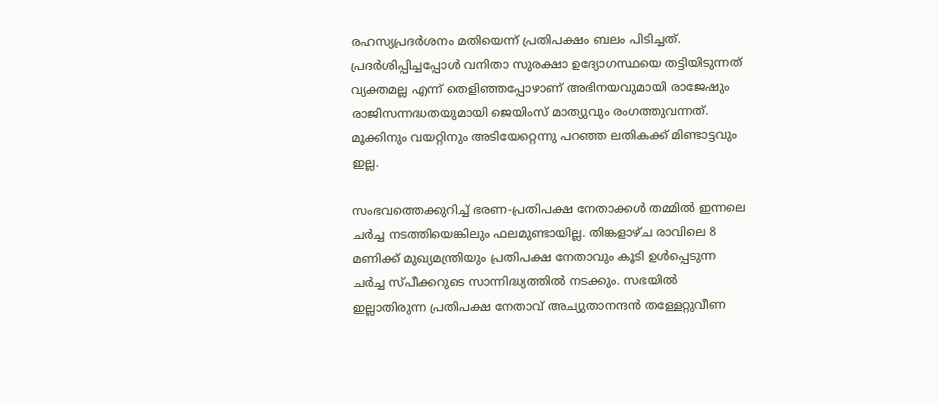രഹസ്യപ്രദര്‍ശനം മതിയെന്ന്‌ പ്രതിപക്ഷം ബലം പിടിച്ചത്‌. പ്രദര്‍ശിപ്പിച്ചപ്പോള്‍ വനിതാ സുരക്ഷാ ഉദ്യോഗസ്ഥയെ തട്ടിയിടുന്നത്‌ വ്യക്തമല്ല എന്ന്‌ തെളിഞ്ഞപ്പോഴാണ്‌ അഭിനയവുമായി രാജേഷും രാജിസന്നദ്ധതയുമായി ജെയിംസ്‌ മാത്യുവും രംഗത്തുവന്നത്‌. മൂക്കിനും വയറ്റിനും അടിയേറ്റെന്നു പറഞ്ഞ ലതികക്ക്‌ മിണ്ടാട്ടവും ഇല്ല.

സംഭവത്തെക്കുറിച്ച്‌ ഭരണ-പ്രതിപക്ഷ നേതാക്കള്‍ തമ്മില്‍ ഇന്നലെ ചര്‍ച്ച നടത്തിയെങ്കിലും ഫലമുണ്ടായില്ല. തിങ്കളാഴ്ച രാവിലെ 8 മണിക്ക്‌ മുഖ്യമന്ത്രിയും പ്രതിപക്ഷ നേതാവും കൂടി ഉള്‍പ്പെടുന്ന ചര്‍ച്ച സ്പീക്കറുടെ സാന്നിദ്ധ്യത്തില്‍ നടക്കും. സഭയില്‍ ഇല്ലാതിരുന്ന പ്രതിപക്ഷ നേതാവ്‌ അച്യുതാനന്ദന്‍ തള്ളേറ്റുവീണ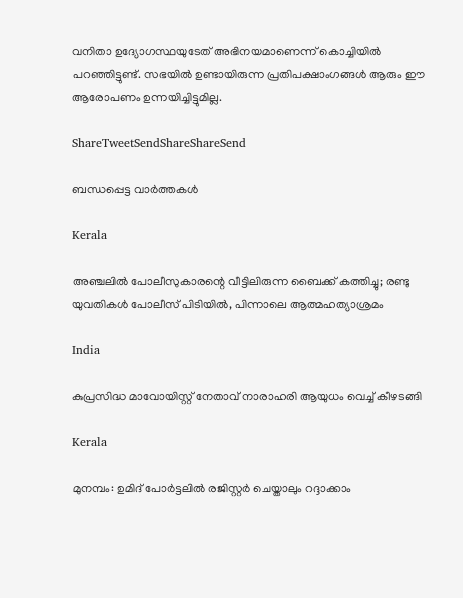വനിതാ ഉദ്യോഗസ്ഥയുടേത്‌ അഭിനയമാണെന്ന്‌ കൊച്ചിയില്‍ പറഞ്ഞിട്ടുണ്ട്‌. സഭയില്‍ ഉണ്ടായിരുന്ന പ്രതിപക്ഷാംഗങ്ങള്‍ ആരും ഈ ആരോപണം ഉന്നയിച്ചിട്ടുമില്ല.

ShareTweetSendShareShareSend

ബന്ധപ്പെട്ട വാര്‍ത്തകള്‍

Kerala

അഞ്ചലില്‍ പോലീസുകാരന്റെ വീട്ടിലിരുന്ന ബൈക്ക് കത്തിച്ചു; രണ്ടു യുവതികള്‍ പോലീസ് പിടിയില്‍, പിന്നാലെ ആത്മഹത്യാശ്രമം

India

കുപ്രസിദ്ധ മാവോയിസ്റ്റ് നേതാവ് നാരാഹരി ആയുധം വെച്ച് കീഴടങ്ങി

Kerala

മുനമ്പം: ഉമിദ് പോര്‍ട്ടലില്‍ രജിസ്റ്റര്‍ ചെയ്താലും റദ്ദാക്കാം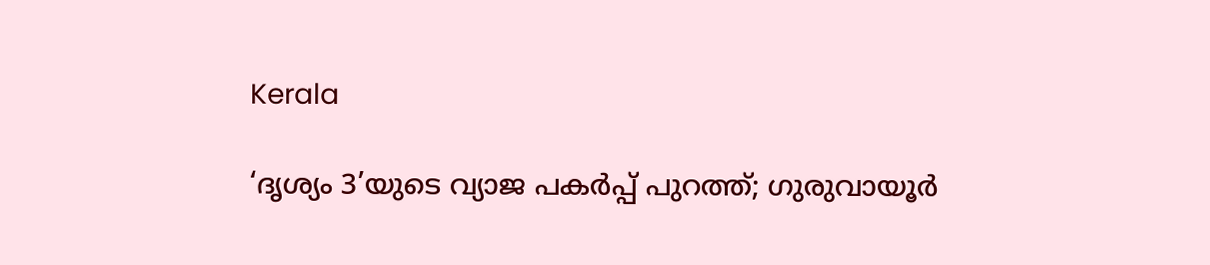Kerala

‘ദൃശ്യം 3’യുടെ വ്യാജ പകർപ്പ് പുറത്ത്; ഗുരുവായൂർ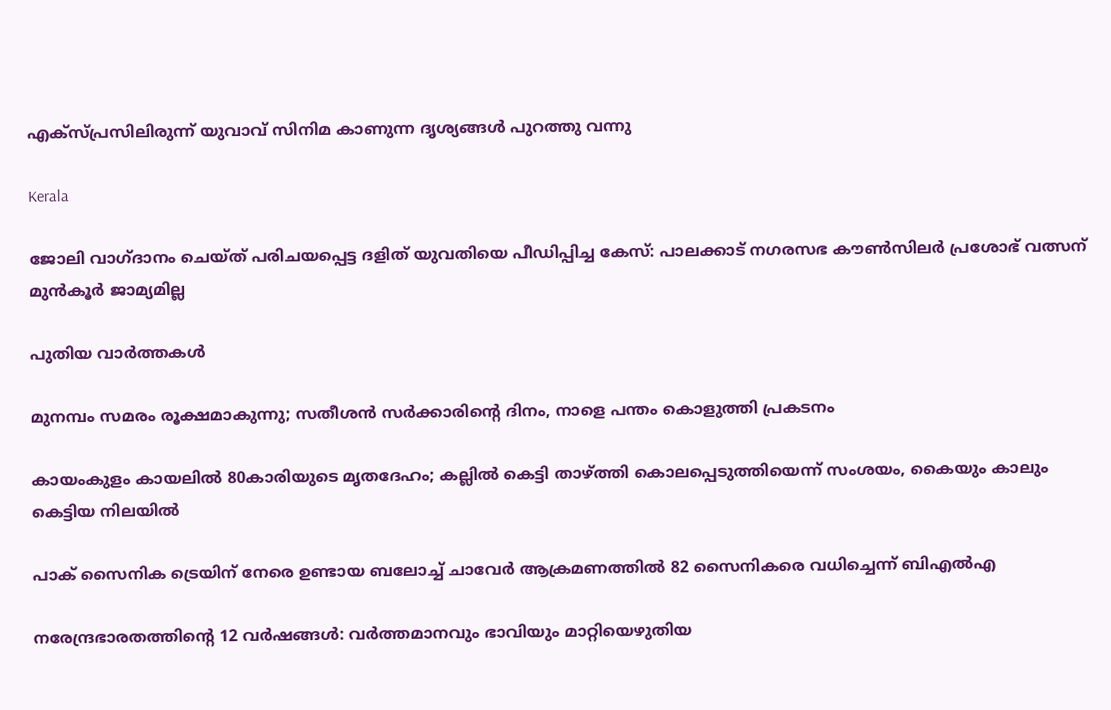എക്സ്പ്രസിലിരുന്ന് യുവാവ് സിനിമ കാണുന്ന ദൃശ്യങ്ങൾ പുറത്തു വന്നു

Kerala

ജോലി വാഗ്ദാനം ചെയ്ത് പരിചയപ്പെട്ട ദളിത് യുവതിയെ പീഡിപ്പിച്ച കേസ്: പാലക്കാട് നഗരസഭ കൗണ്‍സിലര്‍ പ്രശോഭ് വത്സന് മുന്‍കൂര്‍ ജാമ്യമില്ല

പുതിയ വാര്‍ത്തകള്‍

മുനമ്പം സമരം രൂക്ഷമാകുന്നു; സതീശന്‍ സര്‍ക്കാരിന്റെ ദിനം, നാളെ പന്തം കൊളുത്തി പ്രകടനം

കായംകുളം കായലിൽ 80കാരിയുടെ മൃതദേഹം; കല്ലിൽ കെട്ടി താഴ്‌ത്തി കൊലപ്പെടുത്തിയെന്ന് സംശയം, കൈയും കാലും കെട്ടിയ നിലയിൽ

പാക് സൈനിക ട്രെയിന് നേരെ ഉണ്ടായ ബലോച്ച് ചാവേർ ആക്രമണത്തിൽ 82 സൈനികരെ വധിച്ചെന്ന് ബിഎൽഎ

നരേന്ദ്രഭാരതത്തിന്റെ 12 വര്‍ഷങ്ങള്‍: വര്‍ത്തമാനവും ഭാവിയും മാറ്റിയെഴുതിയ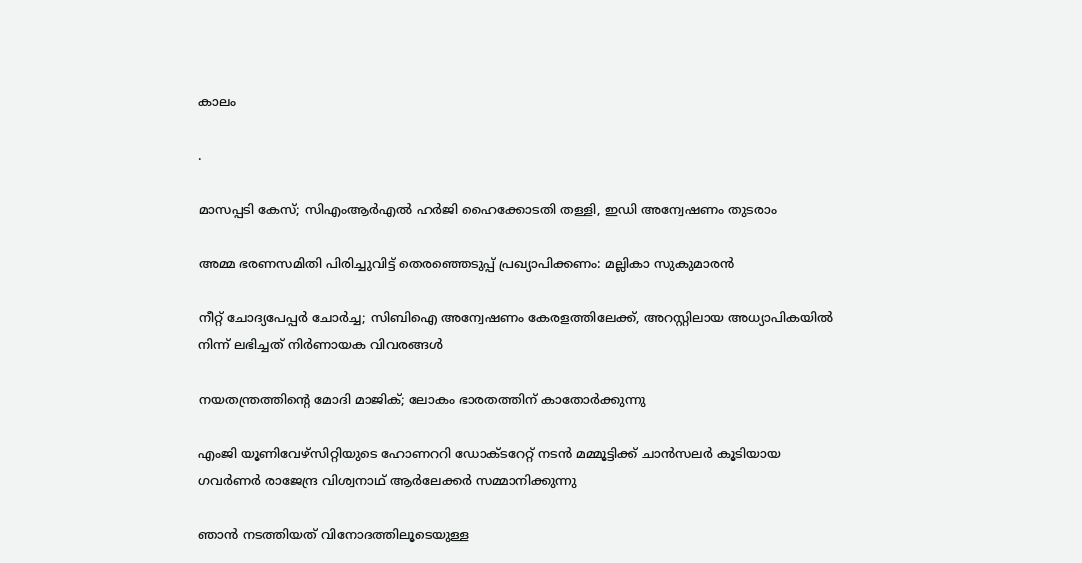കാലം

.

മാസപ്പടി കേസ്; സിഎംആർഎൽ ഹർജി ഹൈക്കോടതി തള്ളി, ഇഡി അന്വേഷണം തുടരാം

അമ്മ ഭരണസമിതി പിരിച്ചുവിട്ട് തെരഞ്ഞെടുപ്പ് പ്രഖ്യാപിക്കണം: മല്ലികാ സുകുമാരന്‍

നീറ്റ് ചോദ്യപേപ്പർ ചോർച്ച; സിബിഐ അന്വേഷണം കേരളത്തിലേക്ക്, അറസ്റ്റിലായ അധ്യാപികയിൽ നിന്ന് ലഭിച്ചത് നിർണായക വിവരങ്ങൾ

നയതന്ത്രത്തിന്റെ മോദി മാജിക്; ലോകം ഭാരതത്തിന് കാതോര്‍ക്കുന്നു

എംജി യൂണിവേഴ്‌സിറ്റിയുടെ ഹോണററി ഡോക്ടറേറ്റ് നടന്‍ മമ്മൂട്ടിക്ക് ചാന്‍സലര്‍ കൂടിയായ ഗവര്‍ണര്‍ രാജേന്ദ്ര വിശ്വനാഥ് ആര്‍ലേക്കര്‍ സമ്മാനിക്കുന്നു

ഞാന്‍ നടത്തിയത് വിനോദത്തിലൂടെയുള്ള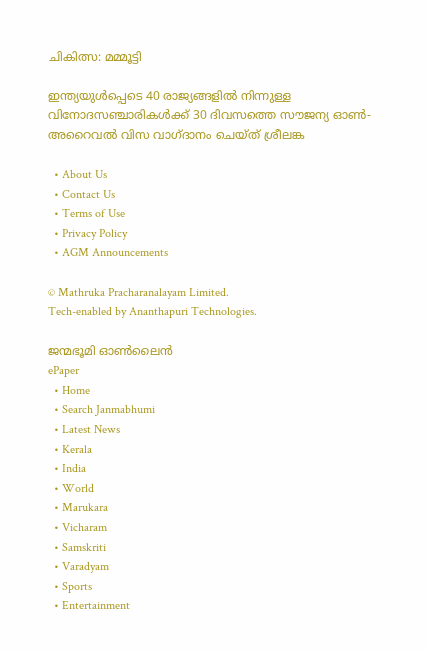ചികിത്സ: മമ്മൂട്ടി

ഇന്ത്യയുൾപ്പെടെ 40 രാജ്യങ്ങളിൽ നിന്നുള്ള വിനോദസഞ്ചാരികൾക്ക് 30 ദിവസത്തെ സൗജന്യ ഓൺ-അറൈവൽ വിസ വാഗ്ദാനം ചെയ്ത് ശ്രീലങ്ക

  • About Us
  • Contact Us
  • Terms of Use
  • Privacy Policy
  • AGM Announcements

© Mathruka Pracharanalayam Limited.
Tech-enabled by Ananthapuri Technologies.

ജന്മഭൂമി ഓണ്‍ലൈന്‍
ePaper
  • Home
  • Search Janmabhumi
  • Latest News
  • Kerala
  • India
  • World
  • Marukara
  • Vicharam
  • Samskriti
  • Varadyam
  • Sports
  • Entertainment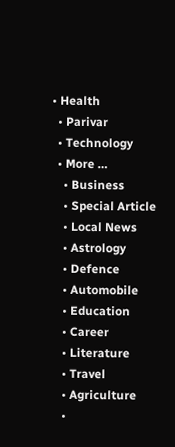• Health
  • Parivar
  • Technology
  • More …
    • Business
    • Special Article
    • Local News
    • Astrology
    • Defence
    • Automobile
    • Education
    • Career
    • Literature
    • Travel
    • Agriculture
    •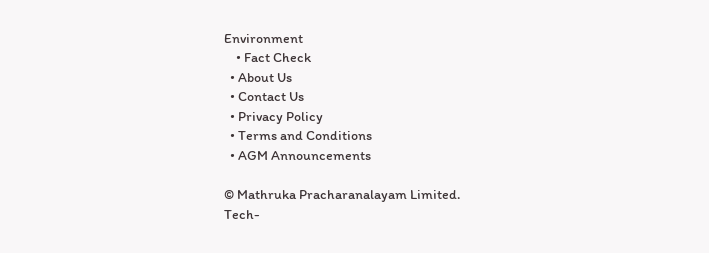Environment
    • Fact Check
  • About Us
  • Contact Us
  • Privacy Policy
  • Terms and Conditions
  • AGM Announcements

© Mathruka Pracharanalayam Limited.
Tech-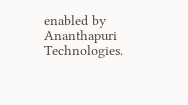enabled by Ananthapuri Technologies.